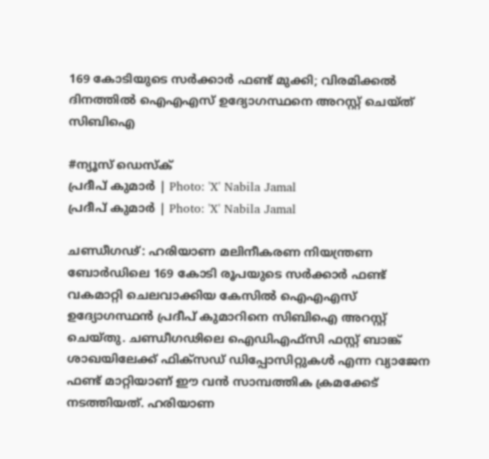169 കോടിയുടെ സർക്കാർ ഫണ്ട് മുക്കി; വിരമിക്കൽ ദിനത്തിൽ ഐഎഎസ് ഉദ്യോഗസ്ഥനെ അറസ്റ്റ് ചെയ്ത് സിബിഐ

#ന്യൂസ് ഡെസ്ക്
പ്രദീപ് കുമാർ | Photo: 'X' Nabila Jamal
പ്രദീപ് കുമാർ | Photo: 'X' Nabila Jamal

ചണ്ഡീഗഢ്: ഹരിയാണ മലിനീകരണ നിയന്ത്രണ ബോർഡിലെ 169 കോടി രൂപയുടെ സർക്കാർ ഫണ്ട് വകമാറ്റി ചെലവാക്കിയ കേസിൽ ഐഎഎസ് ഉദ്യോഗസ്ഥൻ പ്രദീപ് കുമാറിനെ സിബിഐ അറസ്റ്റ് ചെയ്തു. ചണ്ഡീഗഢിലെ ഐഡിഎഫ്‌സി ഫസ്റ്റ് ബാങ്ക് ശാഖയിലേക്ക് ഫിക്സഡ് ഡിപ്പോസിറ്റുകൾ എന്ന വ്യാജേന ഫണ്ട് മാറ്റിയാണ് ഈ വൻ സാമ്പത്തിക ക്രമക്കേട് നടത്തിയത്. ഹരിയാണ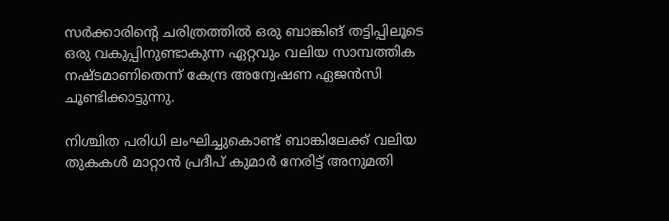സർക്കാരിന്റെ ചരിത്രത്തിൽ ഒരു ബാങ്കിങ് തട്ടിപ്പിലൂടെ ഒരു വകുപ്പിനുണ്ടാകുന്ന ഏറ്റവും വലിയ സാമ്പത്തിക നഷ്ടമാണിതെന്ന് കേന്ദ്ര അന്വേഷണ ഏജൻസി ചൂണ്ടിക്കാട്ടുന്നു.

നിശ്ചിത പരിധി ലംഘിച്ചുകൊണ്ട് ബാങ്കിലേക്ക് വലിയ തുകകൾ മാറ്റാൻ പ്രദീപ് കുമാർ നേരിട്ട് അനുമതി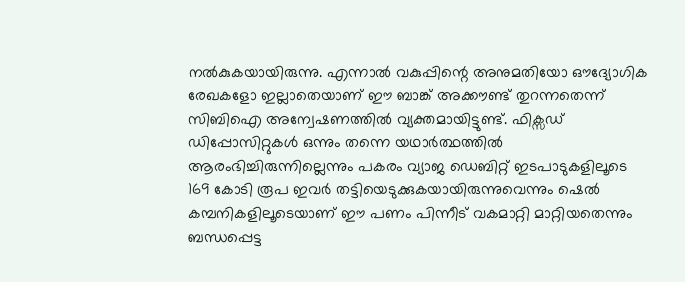നൽകുകയായിരുന്നു. എന്നാൽ വകുപ്പിന്റെ അനുമതിയോ ഔദ്യോഗിക രേഖകളോ ഇല്ലാതെയാണ് ഈ ബാങ്ക് അക്കൗണ്ട് തുറന്നതെന്ന് സിബിഐ അന്വേഷണത്തിൽ വ്യക്തമായിട്ടുണ്ട്. ഫിക്സഡ് ഡിപ്പോസിറ്റുകൾ ഒന്നും തന്നെ യഥാർത്ഥത്തിൽ ആരംഭിച്ചിരുന്നില്ലെന്നും പകരം വ്യാജ ഡെബിറ്റ് ഇടപാടുകളിലൂടെ 169 കോടി രൂപ ഇവർ തട്ടിയെടുക്കുകയായിരുന്നുവെന്നും ഷെൽ കമ്പനികളിലൂടെയാണ് ഈ പണം പിന്നീട് വകമാറ്റി മാറ്റിയതെന്നും ബന്ധപ്പെട്ട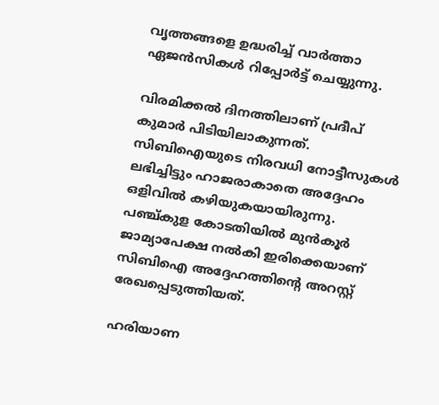വൃത്തങ്ങളെ ഉദ്ധരിച്ച് വാർത്താ ഏജൻസികൾ റിപ്പോർട്ട് ചെയ്യുന്നു.

വിരമിക്കൽ ദിനത്തിലാണ് പ്രദീപ് കുമാർ പിടിയിലാകുന്നത്. സിബിഐയുടെ നിരവധി നോട്ടീസുകൾ ലഭിച്ചിട്ടും ഹാജരാകാതെ അദ്ദേഹം ഒളിവിൽ കഴിയുകയായിരുന്നു. പഞ്ച്കുള കോടതിയിൽ മുൻകൂർ ജാമ്യാപേക്ഷ നൽകി ഇരിക്കെയാണ് സിബിഐ അദ്ദേഹത്തിന്റെ അറസ്റ്റ് രേഖപ്പെടുത്തിയത്.

ഹരിയാണ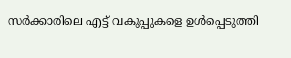സർക്കാരിലെ എട്ട് വകുപ്പുകളെ ഉൾപ്പെടുത്തി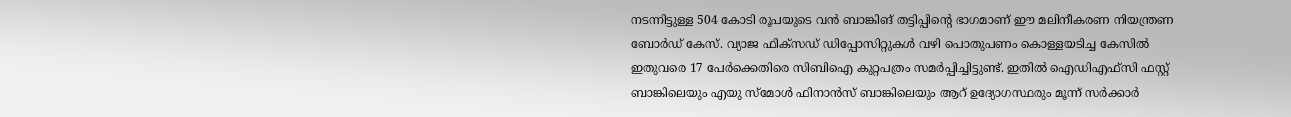നടന്നിട്ടുള്ള 504 കോടി രൂപയുടെ വൻ ബാങ്കിങ് തട്ടിപ്പിന്റെ ഭാഗമാണ് ഈ മലിനീകരണ നിയന്ത്രണ ബോർഡ് കേസ്. വ്യാജ ഫിക്സഡ് ഡിപ്പോസിറ്റുകൾ വഴി പൊതുപണം കൊള്ളയടിച്ച കേസിൽ ഇതുവരെ 17 പേർക്കെതിരെ സിബിഐ കുറ്റപത്രം സമർപ്പിച്ചിട്ടുണ്ട്. ഇതിൽ ഐഡിഎഫ്‌സി ഫസ്റ്റ് ബാങ്കിലെയും എയു സ്മോൾ ഫിനാൻസ് ബാങ്കിലെയും ആറ് ഉദ്യോഗസ്ഥരും മൂന്ന് സർക്കാർ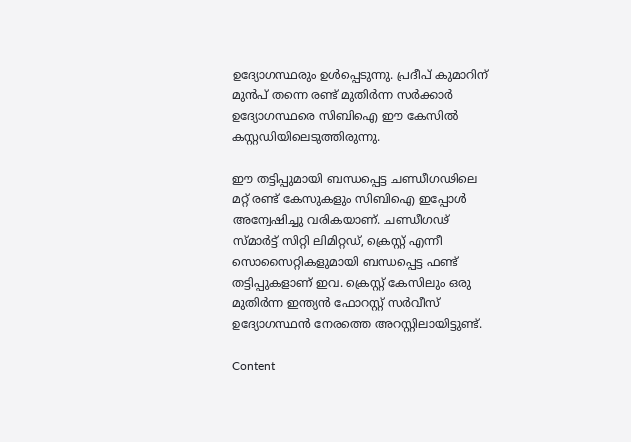ഉദ്യോഗസ്ഥരും ഉൾപ്പെടുന്നു. പ്രദീപ് കുമാറിന് മുൻപ് തന്നെ രണ്ട് മുതിർന്ന സർക്കാർ ഉദ്യോഗസ്ഥരെ സിബിഐ ഈ കേസിൽ കസ്റ്റഡിയിലെടുത്തിരുന്നു.

ഈ തട്ടിപ്പുമായി ബന്ധപ്പെട്ട ചണ്ഡീഗഢിലെ മറ്റ് രണ്ട് കേസുകളും സിബിഐ ഇപ്പോൾ അന്വേഷിച്ചു വരികയാണ്. ചണ്ഡീഗഢ് സ്മാർട്ട് സിറ്റി ലിമിറ്റഡ്, ക്രെസ്റ്റ് എന്നീ സൊസൈറ്റികളുമായി ബന്ധപ്പെട്ട ഫണ്ട് തട്ടിപ്പുകളാണ് ഇവ. ക്രെസ്റ്റ് കേസിലും ഒരു മുതിർന്ന ഇന്ത്യൻ ഫോറസ്റ്റ് സർവീസ് ഉദ്യോഗസ്ഥൻ നേരത്തെ അറസ്റ്റിലായിട്ടുണ്ട്.

Content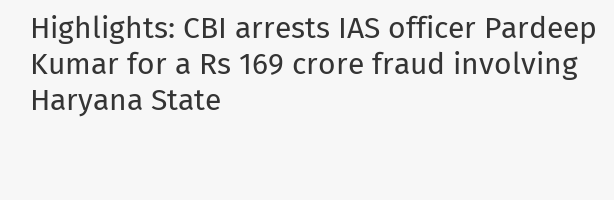Highlights: CBI arrests IAS officer Pardeep Kumar for a Rs 169 crore fraud involving Haryana State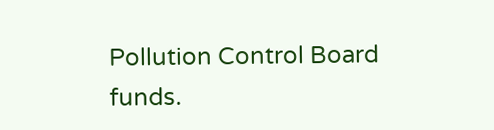Pollution Control Board funds.